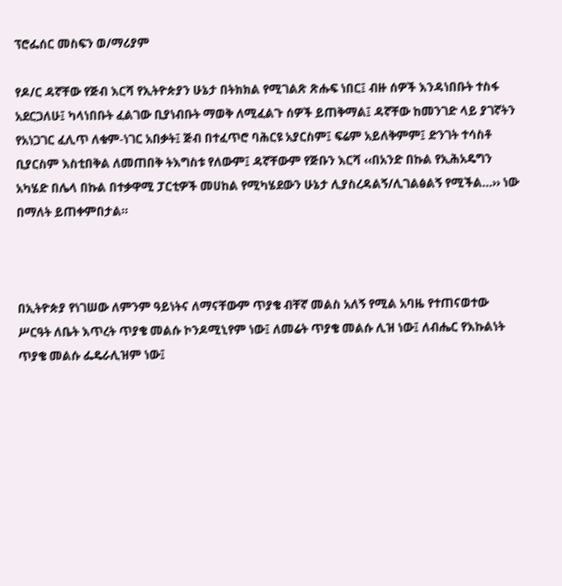ፕሮፌሰር መስፍን ወ/ማሪያም

የዶ/ር ዳኛቸው የጅብ እርሻ የኢትዮጵያን ሁኔታ በትክክል የሚገልጽ ጽሑፍ ነበር፤ ብዙ ሰዎች እንዳነበቡት ተስፋ አደርጋለሁ፤ ካላነበቡት ፈልገው ቢያነብቡት ማወቅ ለሚፈልጉ ሰዎች ይጠቅማል፤ ዳኛቸው ከመንገድ ላይ ያገኛትን የአነጋገር ፈሊጥ ለቁም-ነገር አበቃት፤ ጅብ በተፈጥሮ ባሕርዩ አያርስም፤ ፍሬም አይለቅምም፤ ድንገት ተሳስቶ ቢያርስም እስቲበቅል ለመጠበቅ ትእግስቱ የለውም፤ ዳኛቸውም የጅቡን እርሻ ‹‹በአንድ በኩል የኢሕአዴግን አካሄድ በሌላ በኩል በተቃዋሚ ፓርቲዎች መሀከል የሚካሄደውን ሁኔታ ሊያስረዳልኝ/ሊገልፅልኝ የሚችል…›› ነው በማለት ይጠቀምበታል።



በኢትዮጵያ የነገሠው ለምንም ዓይነትና ለማናቸውም ጥያቄ ብቸኛ መልስ አለኝ የሚል አባዜ የተጠናወተው ሥርዓት ለቤት እጥረት ጥያቄ መልሱ ኮንዶሚኒየም ነው፤ ለመሬት ጥያቄ መልሱ ሊዝ ነው፤ ለብሔር የእኩልነት ጥያቄ መልሱ ፌዴራሊዝም ነው፤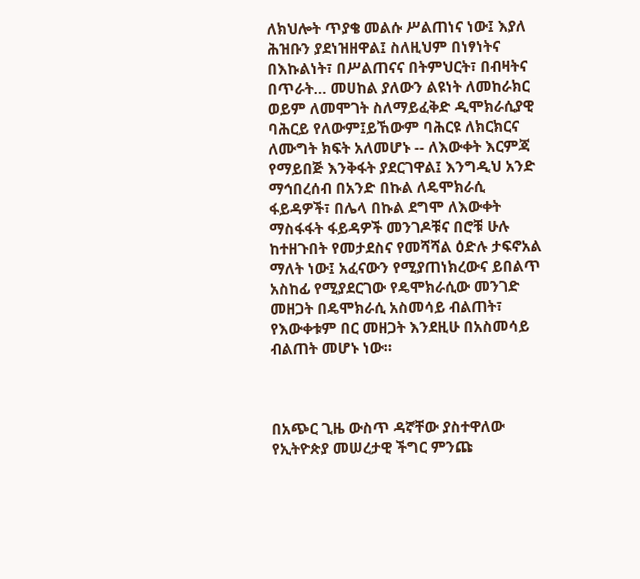ለክህሎት ጥያቄ መልሱ ሥልጠነና ነው፤ እያለ ሕዝቡን ያደነዝዘዋል፤ ስለዚህም በነፃነትና በእኩልነት፣ በሥልጠናና በትምህርት፣ በብዛትና በጥራት… መሀከል ያለውን ልዩነት ለመከራክር ወይም ለመሞገት ስለማይፈቅድ ዲሞክራሲያዊ ባሕርይ የለውም፤ይኸውም ባሕርዩ ለክርክርና ለሙግት ክፍት አለመሆኑ -- ለእውቀት እርምጃ የማይበጅ እንቅፋት ያደርገዋል፤ እንግዲህ አንድ ማኅበረሰብ በአንድ በኩል ለዴሞክራሲ ፋይዳዎች፣ በሌላ በኩል ደግሞ ለእውቀት ማስፋፋት ፋይዳዎች መንገዶቹና በሮቹ ሁሉ ከተዘጉበት የመታደስና የመሻሻል ዕድሉ ታፍኖአል ማለት ነው፤ አፈናውን የሚያጠነክረውና ይበልጥ አስከፊ የሚያደርገው የዴሞክራሲው መንገድ መዘጋት በዴሞክራሲ አስመሳይ ብልጠት፣ የእውቀቱም በር መዘጋት እንደዚሁ በአስመሳይ ብልጠት መሆኑ ነው።



በአጭር ጊዜ ውስጥ ዳኛቸው ያስተዋለው የኢትዮጵያ መሠረታዊ ችግር ምንጩ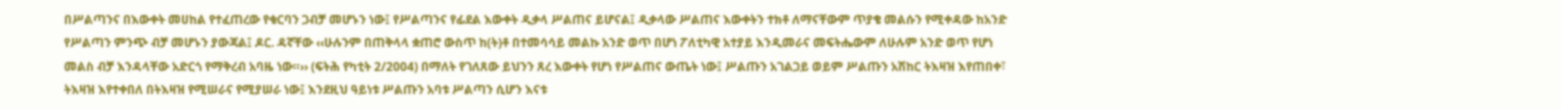በሥልጣንና በእውቀት መሀከል የተፈጠረው የቁርባን ጋብቻ መሆኑን ነው፤ የሥልጣንና የፊደል እውቀት ዲቃላ ሥልጠና ይሆናል፤ ዲቃላው ሥልጠና እውቀትን ተክቶ ለማናቸውም ጥያቄ መልሱን የሚቀዳው ከአንድ የሥልጣን ምንጭ ብቻ መሆኑን ያውጃል፤ ዶር. ዳኛቸው ‹‹ሁሉንም በጠቅላላ ቋጠሮ ውስጥ ከ(ት)ቶ በተመሳሳይ መልኩ አንድ ወጥ በሆነ ፖለቲካዊ አተያይ እንዲመራና መፍትሔውም ለሁሉም አንድ ወጥ የሆነ መልስ ብቻ እንዳላቸው አድርጎ የማቅረብ አባዜ ነው።›› (ፍትሕ የካቲት 2/2004) በማለት የገለጸው ይህንን ጸረ እውቀት የሆነ የሥልጠና ውጤት ነው፤ ሥልጡን አገልጋይ ወይም ሥልጡን አሽከር ትእዛዝ እየጠበቀ፣ ትእዛዝ እየተቀበለ በትእዛዝ የሚሠራና የሚያሠራ ነው፤ እንደዚህ ዓይነቱ ሥልጡን አባቱ ሥልጣን ሲሆን እናቱ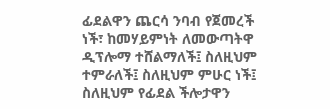ፊደልዋን ጨርሳ ንባብ የጀመረች ነች፣ ከመሃይምነት ለመውጣትዋ ዲፕሎማ ተሸልማለች፤ ስለዚህም ተምራለች፤ ስለዚህም ምሁር ነች፤ ስለዚህም የፊደል ችሎታዋን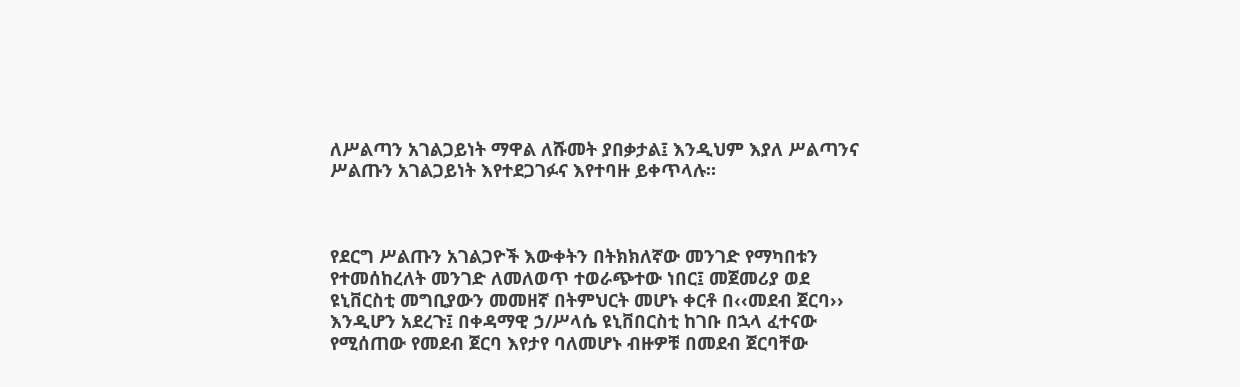ለሥልጣን አገልጋይነት ማዋል ለሹመት ያበቃታል፤ እንዲህም እያለ ሥልጣንና ሥልጡን አገልጋይነት እየተደጋገፉና እየተባዙ ይቀጥላሉ።



የደርግ ሥልጡን አገልጋዮች እውቀትን በትክክለኛው መንገድ የማካበቱን የተመሰከረለት መንገድ ለመለወጥ ተወራጭተው ነበር፤ መጀመሪያ ወደ ዩኒቨርስቲ መግቢያውን መመዘኛ በትምህርት መሆኑ ቀርቶ በ‹‹መደብ ጀርባ›› እንዲሆን አደረጉ፤ በቀዳማዊ ኃ/ሥላሴ ዩኒቨበርስቲ ከገቡ በኋላ ፈተናው የሚሰጠው የመደብ ጀርባ እየታየ ባለመሆኑ ብዙዎቹ በመደብ ጀርባቸው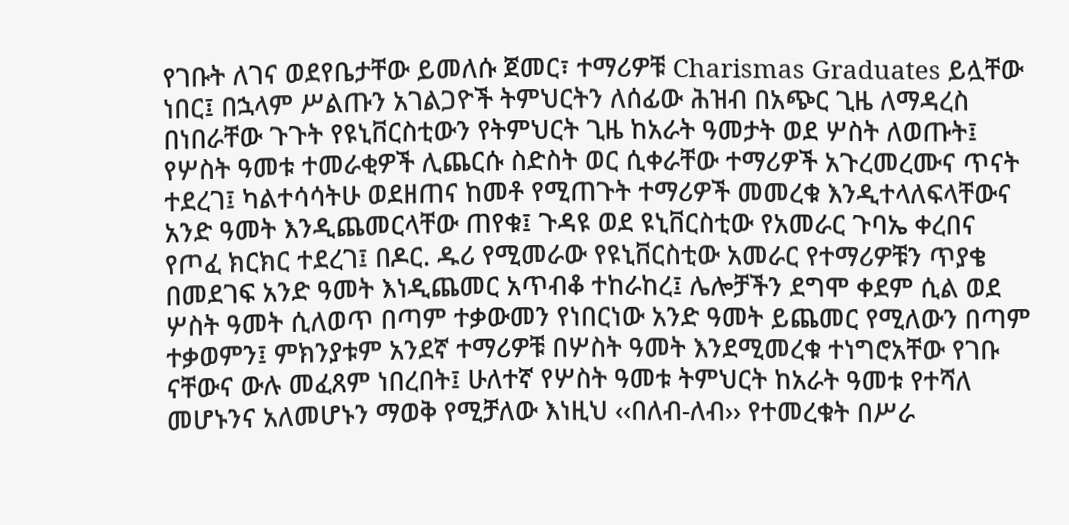የገቡት ለገና ወደየቤታቸው ይመለሱ ጀመር፣ ተማሪዎቹ Charismas Graduates ይሏቸው ነበር፤ በኋላም ሥልጡን አገልጋዮች ትምህርትን ለሰፊው ሕዝብ በአጭር ጊዜ ለማዳረስ በነበራቸው ጉጉት የዩኒቨርስቲውን የትምህርት ጊዜ ከአራት ዓመታት ወደ ሦስት ለወጡት፤ የሦስት ዓመቱ ተመራቂዎች ሊጨርሱ ስድስት ወር ሲቀራቸው ተማሪዎች አጉረመረሙና ጥናት ተደረገ፤ ካልተሳሳትሁ ወደዘጠና ከመቶ የሚጠጉት ተማሪዎች መመረቁ እንዲተላለፍላቸውና አንድ ዓመት እንዲጨመርላቸው ጠየቁ፤ ጉዳዩ ወደ ዩኒቨርስቲው የአመራር ጉባኤ ቀረበና የጦፈ ክርክር ተደረገ፤ በዶር. ዱሪ የሚመራው የዩኒቨርስቲው አመራር የተማሪዎቹን ጥያቄ በመደገፍ አንድ ዓመት እነዲጨመር አጥብቆ ተከራከረ፤ ሌሎቻችን ደግሞ ቀደም ሲል ወደ ሦስት ዓመት ሲለወጥ በጣም ተቃውመን የነበርነው አንድ ዓመት ይጨመር የሚለውን በጣም ተቃወምን፤ ምክንያቱም አንደኛ ተማሪዎቹ በሦስት ዓመት እንደሚመረቁ ተነግሮአቸው የገቡ ናቸውና ውሉ መፈጸም ነበረበት፤ ሁለተኛ የሦስት ዓመቱ ትምህርት ከአራት ዓመቱ የተሻለ መሆኑንና አለመሆኑን ማወቅ የሚቻለው እነዚህ ‹‹በለብ-ለብ›› የተመረቁት በሥራ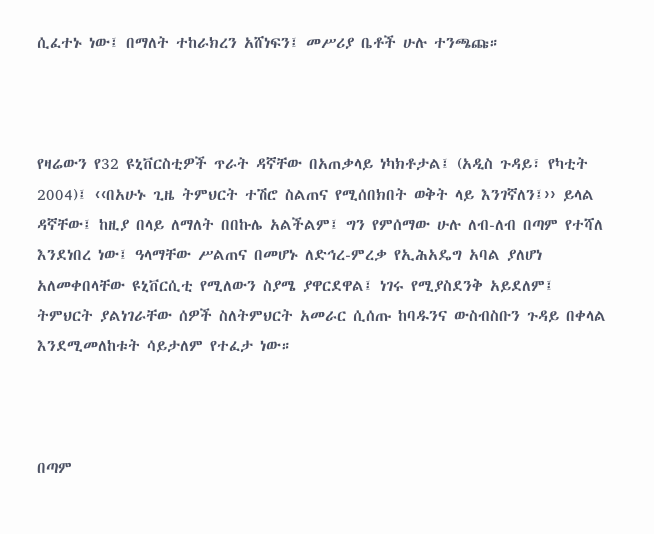ሲፈተኑ ነው፤ በማለት ተከራክረን አሸነፍን፤ መሥሪያ ቤቶች ሁሉ ተንጫጩ።



የዛሬውን የ32 ዩኒቨርስቲዎች ጥራት ዳኛቸው በአጠቃላይ ነካክቶታል፤ (አዲስ ጉዳይ፣ የካቲት 2004)፤ ‹‹በአሁኑ ጊዜ ትምህርት ተሽሮ ስልጠና የሚሰበክበት ወቅት ላይ እንገኛለን፤›› ይላል ዳኛቸው፤ ከዚያ በላይ ለማለት በበኩሌ አልችልም፤ ግን የምሰማው ሁሉ ለብ-ለብ በጣም የተሻለ እንደነበረ ነው፤ ዓላማቸው ሥልጠና በመሆኑ ለድኅረ-ምረቃ የኢሕአዴግ አባል ያለሆነ አለመቀበላቸው ዩኒቨርሲቲ የሚለውን ስያሜ ያዋርደዋል፤ ነገሩ የሚያስደንቅ አይደለም፤ ትምህርት ያልነገራቸው ሰዎች ስለትምህርት አመራር ሲሰጡ ከባዱንና ውስብስቡን ጉዳይ በቀላል እንደሚመለከቱት ሳይታለም የተፈታ ነው።



በጣም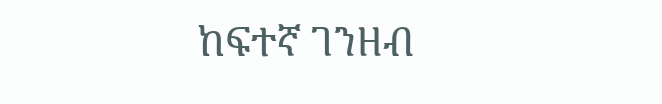ከፍተኛ ገንዘብ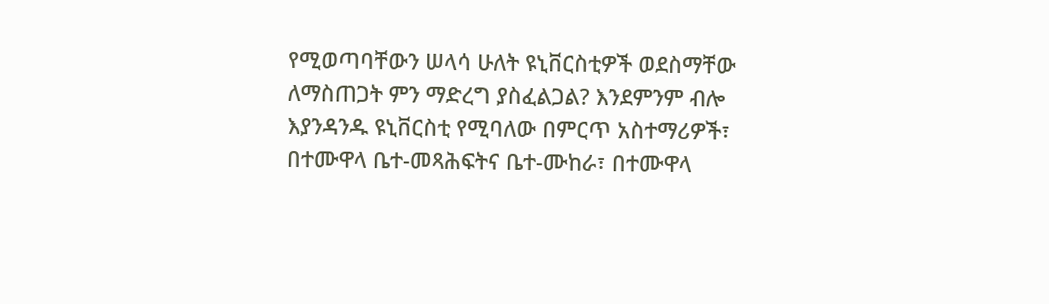የሚወጣባቸውን ሠላሳ ሁለት ዩኒቨርስቲዎች ወደስማቸው ለማስጠጋት ምን ማድረግ ያስፈልጋል? እንደምንም ብሎ እያንዳንዱ ዩኒቨርስቲ የሚባለው በምርጥ አስተማሪዎች፣ በተሙዋላ ቤተ-መጻሕፍትና ቤተ-ሙከራ፣ በተሙዋላ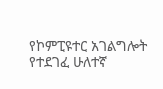የኮምፒዩተር አገልግሎት የተደገፈ ሁለተኛ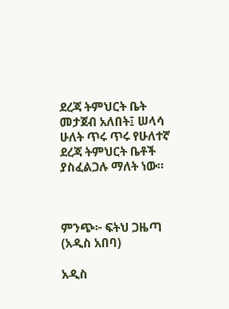ደረጃ ትምህርት ቤት መታጀብ አለበት፤ ሠላሳ ሁለት ጥሩ ጥሩ የሁለተኛ ደረጃ ትምህርት ቤቶች ያስፈልጋሉ ማለት ነው።



ምንጭ፦ ፍትህ ጋዜጣ (አዲስ አበባ)

አዲስ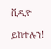ቪዲዮ

ይከተሉን!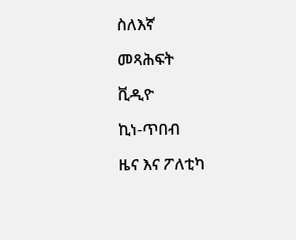ስለእኛ

መጻሕፍት

ቪዲዮ

ኪነ-ጥበብ

ዜና እና ፖለቲካ